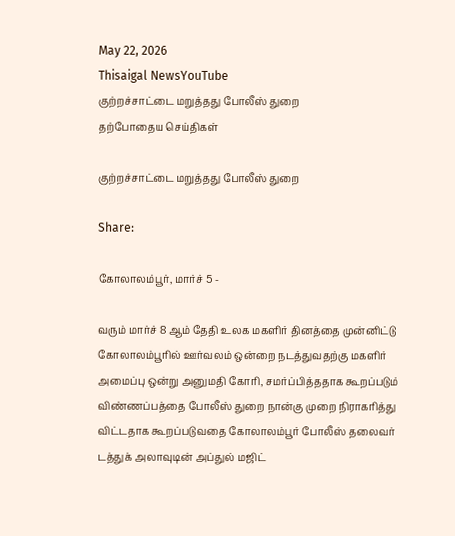May 22, 2026
Thisaigal NewsYouTube
குற்றச்சாட்டை மறுத்தது போலீஸ் துறை
தற்போதைய செய்திகள்

குற்றச்சாட்டை மறுத்தது போலீஸ் துறை

Share:

கோலாலம்பூர், மார்ச் 5 -

வரும் மார்ச் 8 ஆம் தேதி உலக மகளிர் தினத்தை முன்னிட்டு கோலாலம்பூரில் ஊர்வலம் ஒன்றை நடத்துவதற்கு மகளிர் அமைப்பு ஒன்று அனுமதி கோரி, சமர்ப்பித்ததாக கூறப்படும் விண்ணப்பத்தை போலீஸ் துறை நான்கு முறை நிராகரித்து விட்டதாக கூறப்படுவதை கோலாலம்பூர் போலீஸ் தலைவர் டத்துக் அலாவுடின் அப்துல் மஜிட்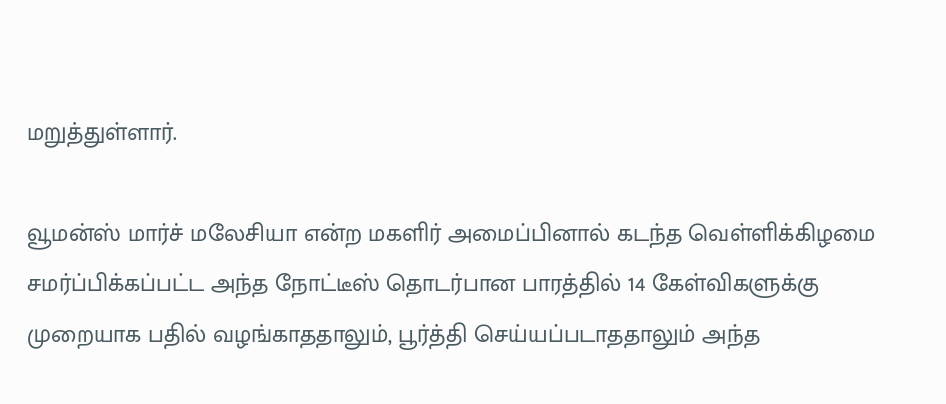மறுத்துள்ளார்.

வூமன்ஸ் மார்ச் மலேசியா என்ற மகளிர் அமைப்பினால் கடந்த வெள்ளிக்கிழமை சமர்ப்பிக்கப்பட்ட அந்த நோட்டீஸ் தொடர்பான பாரத்தில் 14 கேள்விகளுக்கு முறையாக பதில் வழங்காததாலும், பூர்த்தி செய்யப்படாததாலும் அந்த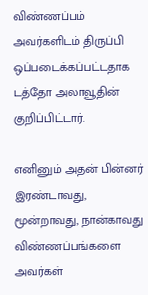விண்ணப்பம் அவர்களிடம் திருப்பி ஒப்படைக்கப்பட்டதாக டத்தோ அலாவூதின் குறிப்பிட்டார்.

எனினும் அதன் பின்னர் இரண்டாவது, மூன்றாவது, நான்காவது விண்ணப்பங்களை அவர்கள்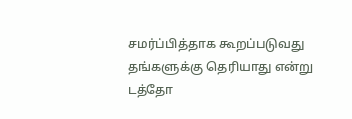சமர்ப்பித்தாக கூறப்படுவது தங்களுக்கு தெரியாது என்று டத்தோ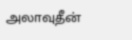அலாவுதீன்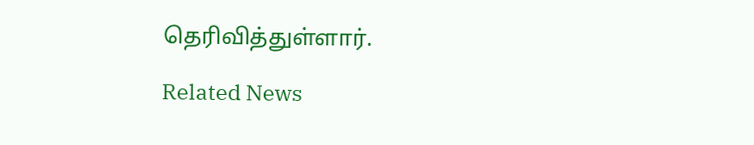தெரிவித்துள்ளார்.

Related News